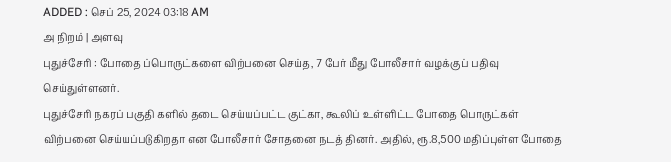ADDED : செப் 25, 2024 03:18 AM
அ நிறம் | அளவு
புதுச்சேரி : போதை ப்பொருட்களை விற்பனை செய்த, 7 பேர் மீது போலீசார் வழக்குப் பதிவு செய்துள்ளனர்.
புதுச்சேரி நகரப் பகுதி களில் தடை செய்யப்பட்ட குட்கா, கூலிப் உள்ளிட்ட போதை பொருட்கள் விற்பனை செய்யப்படுகிறதா என போலீசார் சோதனை நடத் தினர். அதில், ரூ.8,500 மதிப்புள்ள போதை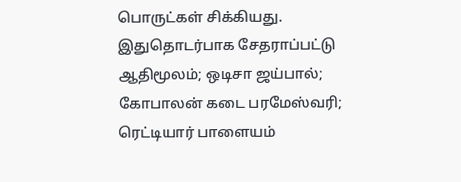பொருட்கள் சிக்கியது.
இதுதொடர்பாக சேதராப்பட்டு ஆதிமூலம்; ஒடிசா ஜய்பால்; கோபாலன் கடை பரமேஸ்வரி; ரெட்டியார் பாளையம்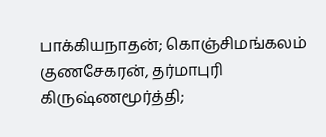பாக்கியநாதன்; கொஞ்சிமங்கலம் குணசேகரன், தர்மாபுரி கிருஷ்ணமூர்த்தி;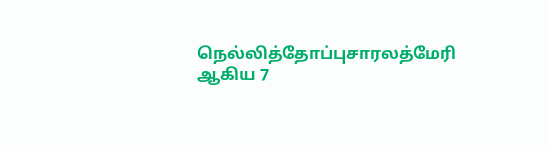நெல்லித்தோப்புசாரலத்மேரி ஆகிய 7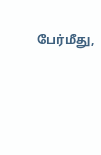பேர்மீது,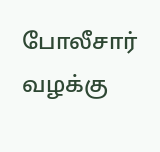போலீசார் வழக்கு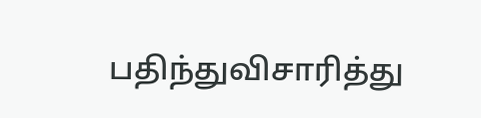பதிந்துவிசாரித்து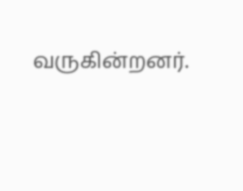வருகின்றனர்.